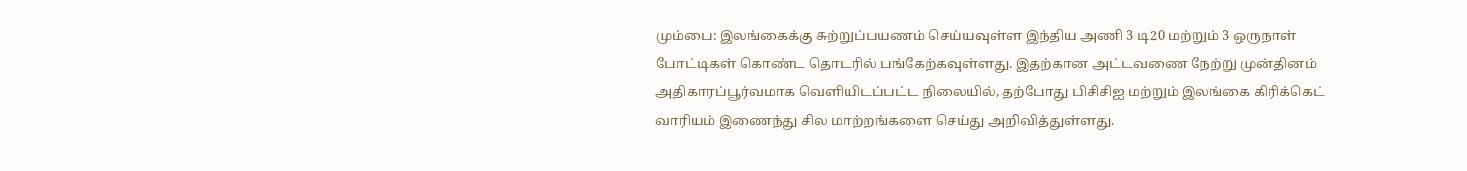மும்பை: இலங்கைக்கு சுற்றுப்பயணம் செய்யவுள்ள இந்திய அணி 3 டி20 மற்றும் 3 ஒருநாள் போட்டிகள் கொண்ட தொடரில் பங்கேற்கவுள்ளது. இதற்கான அட்டவணை நேற்று முன்தினம் அதிகாரப்பூர்வமாக வெளியிடப்பட்ட நிலையில், தற்போது பிசிசிஐ மற்றும் இலங்கை கிரிக்கெட் வாரியம் இணைந்து சில மாற்றங்களை செய்து அறிவித்துள்ளது.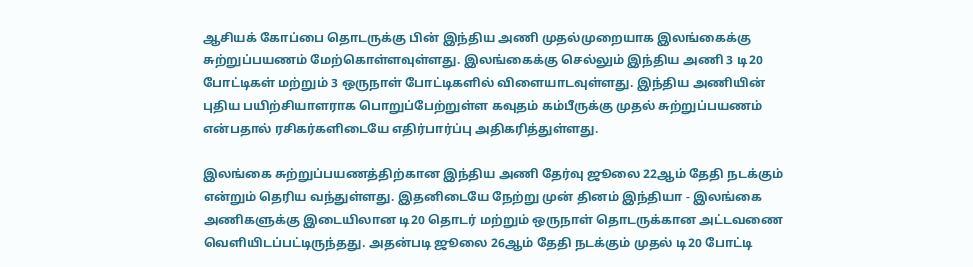ஆசியக் கோப்பை தொடருக்கு பின் இந்திய அணி முதல்முறையாக இலங்கைக்கு சுற்றுப்பயணம் மேற்கொள்ளவுள்ளது. இலங்கைக்கு செல்லும் இந்திய அணி 3 டி20 போட்டிகள் மற்றும் 3 ஒருநாள் போட்டிகளில் விளையாடவுள்ளது. இந்திய அணியின் புதிய பயிற்சியாளராக பொறுப்பேற்றுள்ள கவுதம் கம்பீருக்கு முதல் சுற்றுப்பயணம் என்பதால் ரசிகர்களிடையே எதிர்பார்ப்பு அதிகரித்துள்ளது.

இலங்கை சுற்றுப்பயணத்திற்கான இந்திய அணி தேர்வு ஜூலை 22ஆம் தேதி நடக்கும் என்றும் தெரிய வந்துள்ளது. இதனிடையே நேற்று முன் தினம் இந்தியா - இலங்கை அணிகளுக்கு இடையிலான டி20 தொடர் மற்றும் ஒருநாள் தொடருக்கான அட்டவணை வெளியிடப்பட்டிருந்தது. அதன்படி ஜூலை 26ஆம் தேதி நடக்கும் முதல் டி20 போட்டி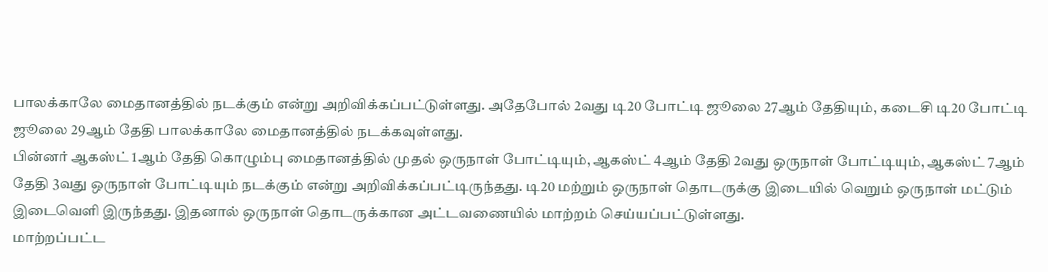பாலக்காலே மைதானத்தில் நடக்கும் என்று அறிவிக்கப்பட்டுள்ளது. அதேபோல் 2வது டி20 போட்டி ஜூலை 27ஆம் தேதியும், கடைசி டி20 போட்டி ஜூலை 29ஆம் தேதி பாலக்காலே மைதானத்தில் நடக்கவுள்ளது.
பின்னர் ஆகஸ்ட் 1ஆம் தேதி கொழும்பு மைதானத்தில் முதல் ஒருநாள் போட்டியும், ஆகஸ்ட் 4ஆம் தேதி 2வது ஒருநாள் போட்டியும், ஆகஸ்ட் 7ஆம் தேதி 3வது ஒருநாள் போட்டியும் நடக்கும் என்று அறிவிக்கப்பட்டிருந்தது. டி20 மற்றும் ஒருநாள் தொடருக்கு இடையில் வெறும் ஒருநாள் மட்டும் இடைவெளி இருந்தது. இதனால் ஒருநாள் தொடருக்கான அட்டவணையில் மாற்றம் செய்யப்பட்டுள்ளது.
மாற்றப்பட்ட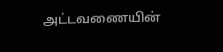அட்டவணையின்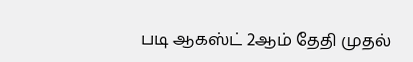படி ஆகஸ்ட் 2ஆம் தேதி முதல்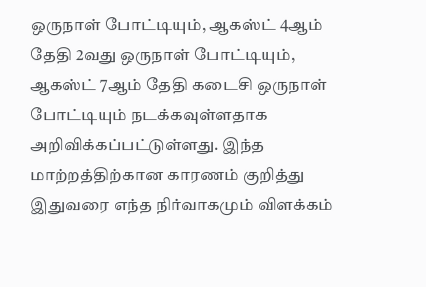ஒருநாள் போட்டியும், ஆகஸ்ட் 4ஆம் தேதி 2வது ஒருநாள் போட்டியும், ஆகஸ்ட் 7ஆம் தேதி கடைசி ஒருநாள் போட்டியும் நடக்கவுள்ளதாக அறிவிக்கப்பட்டுள்ளது. இந்த மாற்றத்திற்கான காரணம் குறித்து இதுவரை எந்த நிர்வாகமும் விளக்கம்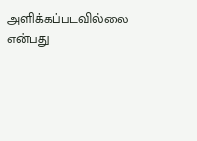அளிக்கப்படவில்லை என்பது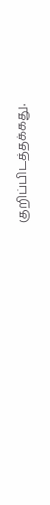குறிப்பிடத்தக்கது.